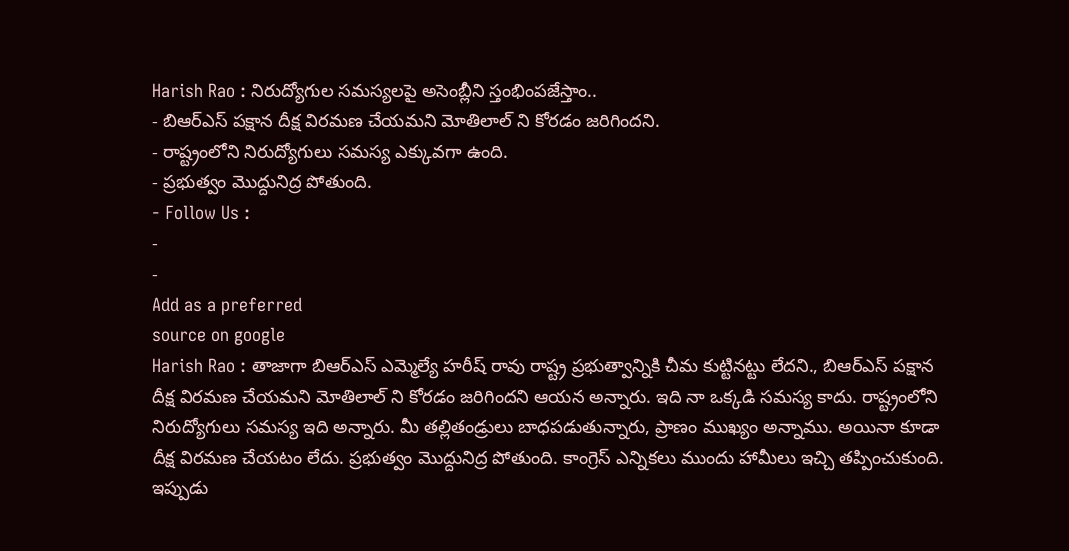Harish Rao : నిరుద్యోగుల సమస్యలపై అసెంబ్లీని స్తంభింపజేస్తాం..
- బిఆర్ఎస్ పక్షాన దీక్ష విరమణ చేయమని మోతిలాల్ ని కోరడం జరిగిందని.
- రాష్ట్రంలోని నిరుద్యోగులు సమస్య ఎక్కువగా ఉంది.
- ప్రభుత్వం మొద్దునిద్ర పోతుంది.
- Follow Us :
-
-
Add as a preferred
source on google
Harish Rao : తాజాగా బిఆర్ఎస్ ఎమ్మెల్యే హరీష్ రావు రాష్ట్ర ప్రభుత్వాన్నికి చీమ కుట్టినట్టు లేదని., బిఆర్ఎస్ పక్షాన దీక్ష విరమణ చేయమని మోతిలాల్ ని కోరడం జరిగిందని ఆయన అన్నారు. ఇది నా ఒక్కడి సమస్య కాదు. రాష్ట్రంలోని నిరుద్యోగులు సమస్య ఇది అన్నారు. మీ తల్లితండ్రులు బాధపడుతున్నారు, ప్రాణం ముఖ్యం అన్నాము. అయినా కూడా దీక్ష విరమణ చేయటం లేదు. ప్రభుత్వం మొద్దునిద్ర పోతుంది. కాంగ్రెస్ ఎన్నికలు ముందు హామీలు ఇచ్చి తప్పించుకుంది. ఇప్పుడు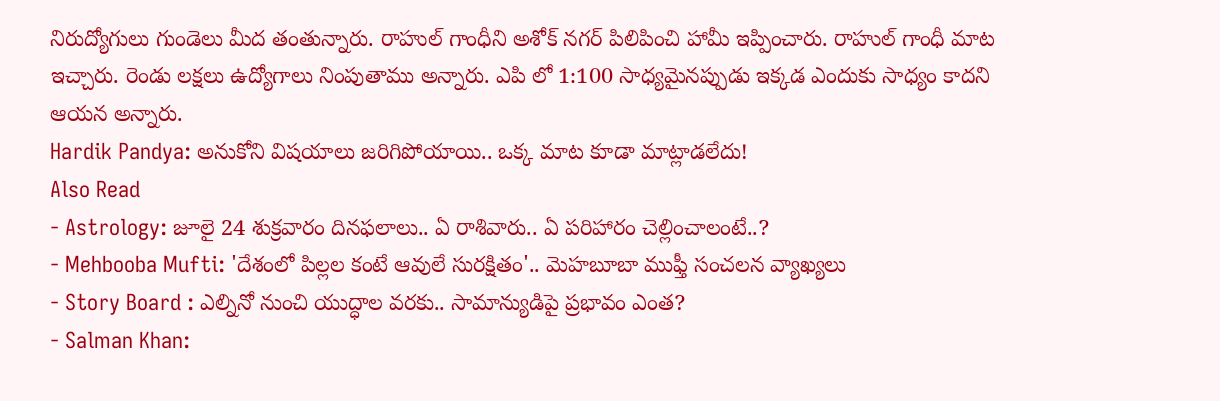నిరుద్యోగులు గుండెలు మీద తంతున్నారు. రాహుల్ గాంధీని అశోక్ నగర్ పిలిపించి హామీ ఇప్పించారు. రాహుల్ గాంధీ మాట ఇచ్చారు. రెండు లక్షలు ఉద్యోగాలు నింపుతాము అన్నారు. ఎపి లో 1:100 సాధ్యమైనప్పుడు ఇక్కడ ఎందుకు సాధ్యం కాదని ఆయన అన్నారు.
Hardik Pandya: అనుకోని విషయాలు జరిగిపోయాయి.. ఒక్క మాట కూడా మాట్లాడలేదు!
Also Read
- Astrology: జూలై 24 శుక్రవారం దినఫలాలు.. ఏ రాశివారు.. ఏ పరిహారం చెల్లించాలంటే..?
- Mehbooba Mufti: 'దేశంలో పిల్లల కంటే ఆవులే సురక్షితం'.. మెహబూబా ముఫ్తీ సంచలన వ్యాఖ్యలు
- Story Board : ఎల్నినో నుంచి యుద్ధాల వరకు.. సామాన్యుడిపై ప్రభావం ఎంత?
- Salman Khan: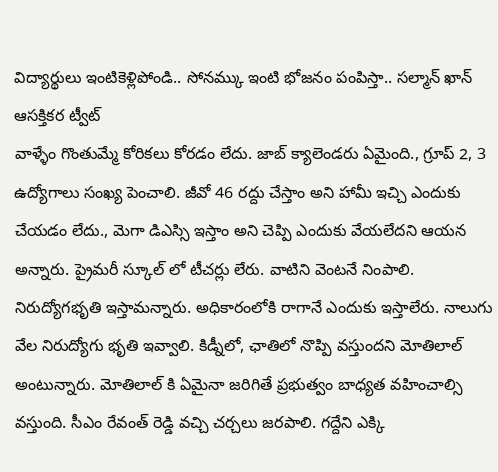విద్యార్థులు ఇంటికెళ్లిపోండి.. సోనమ్కు ఇంటి భోజనం పంపిస్తా.. సల్మాన్ ఖాన్ ఆసక్తికర ట్వీట్
వాళ్ళేం గొంతుమ్మే కోరికలు కోరడం లేదు. జాబ్ క్యాలెండరు ఏమైంది., గ్రూప్ 2, 3 ఉద్యోగాలు సంఖ్య పెంచాలి. జీవో 46 రద్దు చేస్తాం అని హామీ ఇచ్చి ఎందుకు చేయడం లేదు., మెగా డిఎస్సి ఇస్తాం అని చెప్పి ఎందుకు వేయలేదని ఆయన అన్నారు. ప్రైమరీ స్కూల్ లో టీచర్లు లేరు. వాటిని వెంటనే నింపాలి. నిరుద్యోగభృతి ఇస్తామన్నారు. అధికారంలోకి రాగానే ఎందుకు ఇస్తాలేరు. నాలుగు వేల నిరుద్యోగు భృతి ఇవ్వాలి. కిడ్నీలో, ఛాతిలో నొప్పి వస్తుందని మోతిలాల్ అంటున్నారు. మోతిలాల్ కి ఏమైనా జరిగితే ప్రభుత్వం బాధ్యత వహించాల్సి వస్తుంది. సీఎం రేవంత్ రెడ్డి వచ్చి చర్చలు జరపాలి. గద్దేని ఎక్కి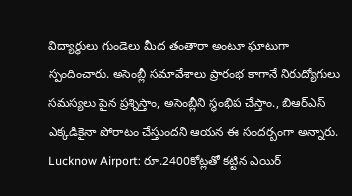విద్యార్థులు గుండెలు మీద తంతారా అంటూ ఘాటుగా స్పందించారు. అసెంబ్లీ సమావేశాలు ప్రారంభ కాగానే నిరుద్యోగులు సమస్యలు పైన ప్రశ్నిస్తాం, అసెంబ్లీని స్థంభిప చేస్తాం., బిఆర్ఎస్ ఎక్కడికైనా పోరాటం చేస్తుందని ఆయన ఈ సందర్బంగా అన్నారు.
Lucknow Airport: రూ.2400కోట్లతో కట్టిన ఎయిర్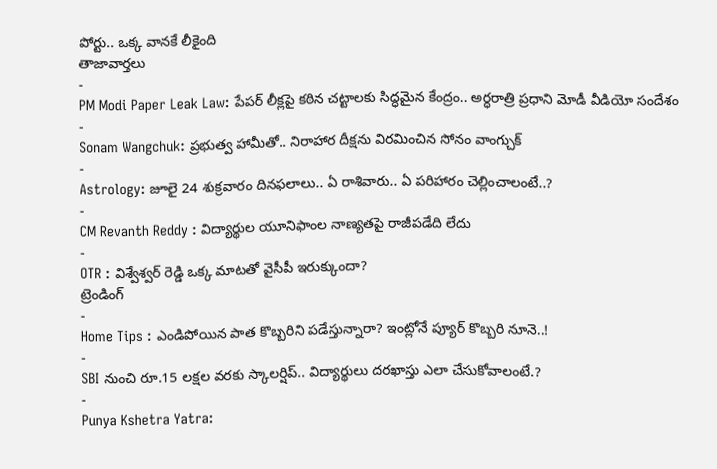పోర్టు.. ఒక్క వానకే లీకైంది
తాజావార్తలు
-
PM Modi Paper Leak Law: పేపర్ లీక్లపై కఠిన చట్టాలకు సిద్ధమైన కేంద్రం.. అర్ధరాత్రి ప్రధాని మోడీ వీడియో సందేశం
-
Sonam Wangchuk: ప్రభుత్వ హామీతో.. నిరాహార దీక్షను విరమించిన సోనం వాంగ్చుక్
-
Astrology: జూలై 24 శుక్రవారం దినఫలాలు.. ఏ రాశివారు.. ఏ పరిహారం చెల్లించాలంటే..?
-
CM Revanth Reddy : విద్యార్థుల యూనిఫాంల నాణ్యతపై రాజీపడేది లేదు
-
OTR : విశ్వేశ్వర్ రెడ్డి ఒక్క మాటతో వైసీపీ ఇరుక్కుందా?
ట్రెండింగ్
-
Home Tips : ఎండిపోయిన పాత కొబ్బరిని పడేస్తున్నారా? ఇంట్లోనే ప్యూర్ కొబ్బరి నూనె..!
-
SBI నుంచి రూ.15 లక్షల వరకు స్కాలర్షిప్.. విద్యార్థులు దరఖాస్తు ఎలా చేసుకోవాలంటే.?
-
Punya Kshetra Yatra: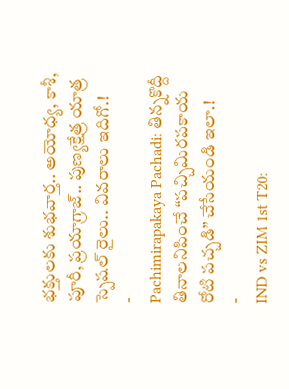భక్తులకు శుభవార్త.. అయోధ్య, కాశీ, పూరీ, ప్రయాగ్రాజ్.. పుణ్యక్షేత్ర యాత్ర స్పెషల్ రైలు.. వివరాలు ఇదిగో.!
-
Pachimirapakaya Pachadi: తిన్నకొద్దీ తినాలనిపించే “పచ్చిమిరపకాయ రోటి పచ్చడి” చేసేయండి ఇలా.!
-
IND vs ZIM 1st T20: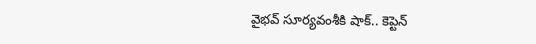వైభవ్ సూర్యవంశీకి షాక్.. కెప్టెన్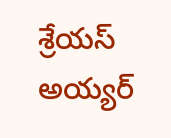శ్రేయస్ అయ్యర్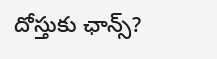దోస్తుకు ఛాన్స్?